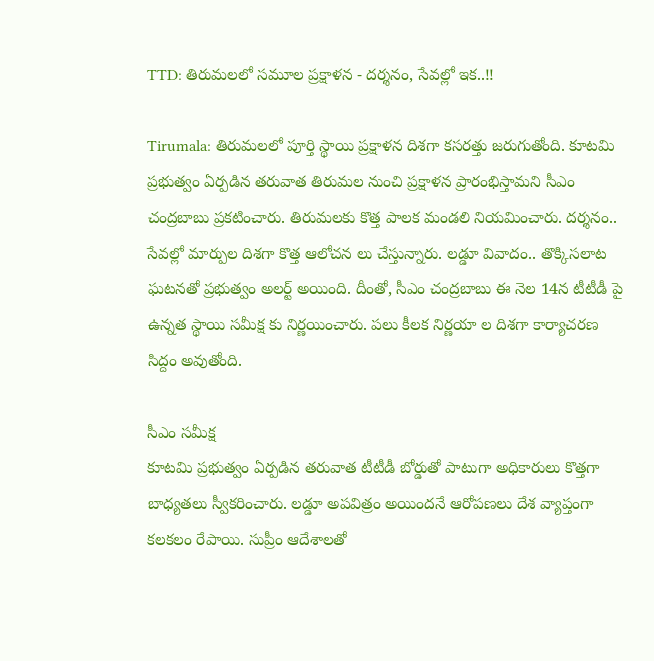TTD: తిరుమలలో సమూల ప్రక్షాళన - దర్శనం, సేవల్లో ఇక..!!

Tirumala: తిరుమలలో పూర్తి స్థాయి ప్రక్షాళన దిశగా కసరత్తు జరుగుతోంది. కూటమి ప్రభుత్వం ఏర్పడిన తరువాత తిరుమల నుంచి ప్రక్షాళన ప్రారంభిస్తామని సీఎం చంద్రబాబు ప్రకటించారు. తిరుమలకు కొత్త పాలక మండలి నియమించారు. దర్శనం.. సేవల్లో మార్పుల దిశగా కొత్త ఆలోచన లు చేస్తున్నారు. లడ్డూ వివాదం.. తొక్కిసలాట ఘటనతో ప్రభుత్వం అలర్ట్ అయింది. దీంతో, సీఎం చంద్రబాబు ఈ నెల 14న టీటీడీ పై ఉన్నత స్థాయి సమీక్ష కు నిర్ణయించారు. పలు కీలక నిర్ణయా ల దిశగా కార్యాచరణ సిద్దం అవుతోంది.

సీఎం సమీక్ష
కూటమి ప్రభుత్వం ఏర్పడిన తరువాత టీటీడీ బోర్డుతో పాటుగా అధికారులు కొత్తగా బాధ్యతలు స్వీకరించారు. లడ్డూ అపవిత్రం అయిందనే ఆరోపణలు దేశ వ్యాప్తంగా కలకలం రేపాయి. సుప్రీం ఆదేశాలతో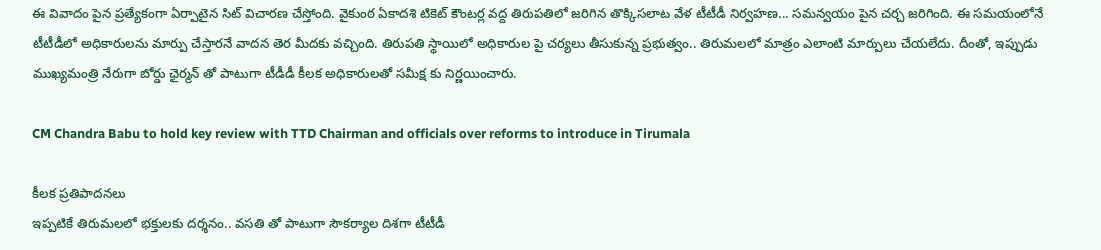ఈ వివాదం పైన ప్రత్యేకంగా ఏర్పాటైన సిట్ విచారణ చేస్తోంది. వైకుంఠ ఏకాదశి టికెట్ కౌంటర్ల వద్ద తిరుపతిలో జరిగిన తొక్కిసలాట వేళ టీటీడీ నిర్వహణ... సమన్వయం పైన చర్చ జరిగింది. ఈ సమయంలోనే టీటీడీలో అధికారులను మార్పు చేస్తారనే వాదన తెర మీదకు వచ్చింది. తిరుపతి స్థాయిలో అధికారుల పై చర్యలు తీసుకున్న ప్రభుత్వం.. తిరుమలలో మాత్రం ఎలాంటి మార్పులు చేయలేదు. దీంతో, ఇప్పుడు ముఖ్యమంత్రి నేరుగా బోర్డు ఛైర్మన్ తో పాటుగా టీడీడీ కీలక అధికారులతో సమీక్ష కు నిర్ణయించారు.

CM Chandra Babu to hold key review with TTD Chairman and officials over reforms to introduce in Tirumala

కీలక ప్రతిపాదనలు
ఇప్పటికే తిరుమలలో భక్తులకు దర్శనం.. వసతి తో పాటుగా సౌకర్యాల దిశగా టీటీడీ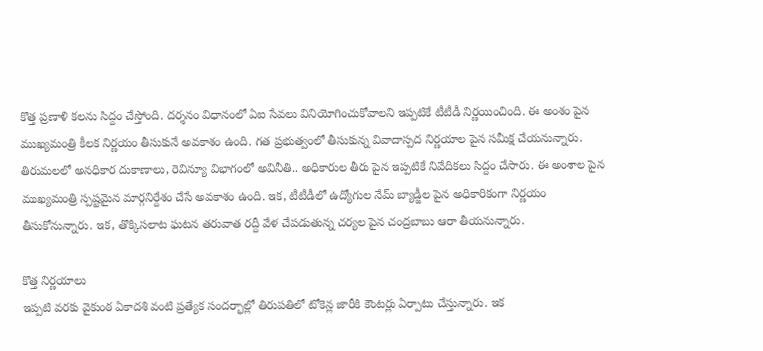కొత్త ప్రణాళి కలను సిద్దం చేస్తోంది. దర్శనం విధానంలో ఏఐ సేవలు వినియోగించుకోవాలని ఇప్పటికే టీటీడీ నిర్ణయించింది. ఈ అంశం పైన ముఖ్యమంత్రి కీలక నిర్ణయం తీసుకునే అవకాశం ఉంది. గత ప్రభుత్వంలో తీసుకున్న వివాదాస్పద నిర్ణయాల పైన సమీక్ష చేయనున్నారు. తిరుమలలో అనధికార దుకాణాలు, రెవిన్యూ విభాగంలో అవినీతి.. అధికారుల తీరు పైన ఇప్పటికే నివేదికలు సిద్దం చేసారు. ఈ అంశాల పైన ముఖ్యమంత్రి స్పష్టమైన మార్గనిర్దేశం చేసే అవకాశం ఉంది. ఇక, టీటీడీలో ఉద్యోగుల నేమ్ బ్యాడ్జీల పైన అధికారికంగా నిర్ణయం తీసుకోనున్నారు. ఇక, తొక్కిసలాట ఘటన తరువాత రద్దీ వేళ చేపడుతున్న చర్యల పైన చంద్రబాబు ఆరా తీయనున్నారు.

కొత్త నిర్ణయాలు
ఇప్పటి వరకు వైకుంఠ ఏకాదశి వంటి ప్రత్యేక సందర్భాల్లో తిరుపతిలో టోకెన్ల జారీకి కౌంటర్లు ఏర్పాటు చేస్తున్నారు. ఇక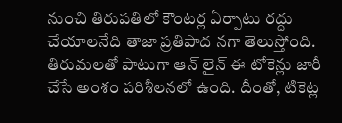నుంచి తిరుపతిలో కౌంటర్ల ఏర్పాటు రద్దు చేయాలనేది తాజా ప్రతిపాద నగా తెలుస్తోంది. తిరుమలతో పాటుగా ఆన్ లైన్ ఈ టోకెన్లు జారీ చేసే అంశం పరిశీలనలో ఉంది. దీంతో, టికెట్ల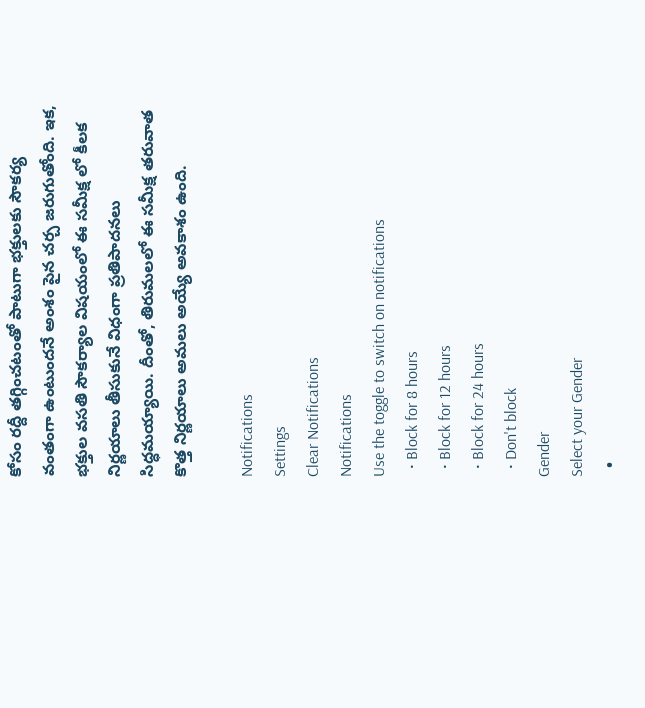కోసం రద్దీ తగ్గించటంతో పాటుగా భక్తులకు సౌకర్య వంతంగా ఉంటుందనే అంశం పైన చర్చ జరుగుతోంది. ఇక, భక్తుల వసతి సౌకర్యాల విషయంలో ఈ సమీక్ష లో కీలక నిర్ణయాలు తీసుకునే విధంగా ప్రతిపాదనలు సిద్ధమయ్యాయి. దీంతో, తిరుమలలో ఈ సమీక్ష తరువాత కొత్త నిర్ణయాలు అమలు అయ్యే అవకాశం ఉంది.

Notifications
Settings
Clear Notifications
Notifications
Use the toggle to switch on notifications
  • Block for 8 hours
  • Block for 12 hours
  • Block for 24 hours
  • Don't block
Gender
Select your Gender
  •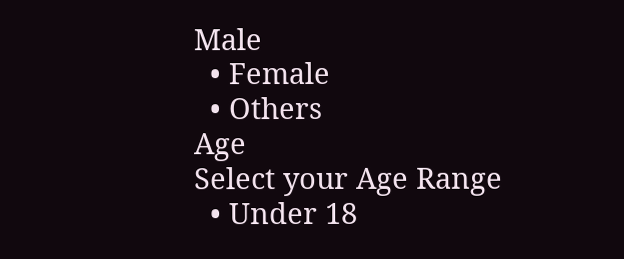Male
  • Female
  • Others
Age
Select your Age Range
  • Under 18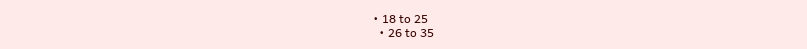• 18 to 25
  • 26 to 35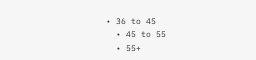• 36 to 45
  • 45 to 55
  • 55+